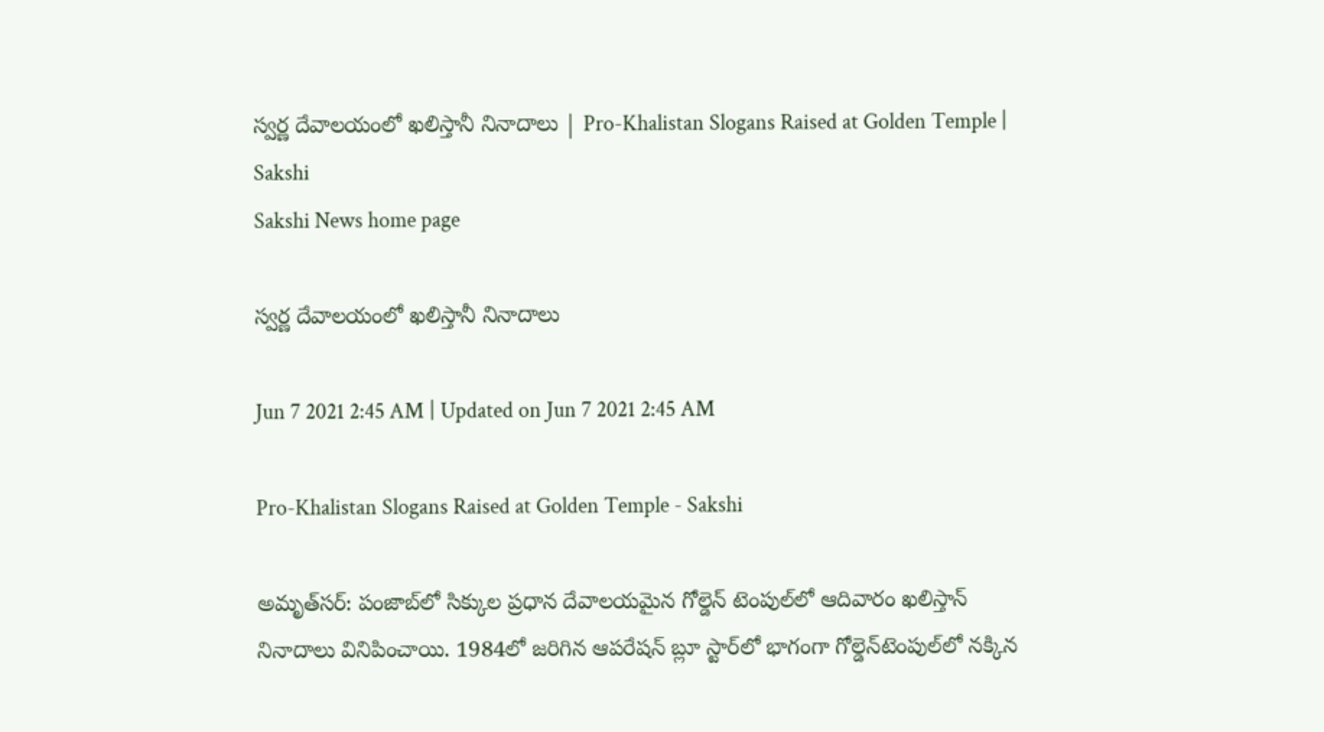స్వర్ణ దేవాలయంలో ఖలిస్తానీ నినాదాలు | Pro-Khalistan Slogans Raised at Golden Temple | Sakshi
Sakshi News home page

స్వర్ణ దేవాలయంలో ఖలిస్తానీ నినాదాలు

Jun 7 2021 2:45 AM | Updated on Jun 7 2021 2:45 AM

Pro-Khalistan Slogans Raised at Golden Temple - Sakshi

అమృత్‌సర్‌: పంజాబ్‌లో సిక్కుల ప్రధాన దేవాలయమైన గోల్డెన్‌ టెంపుల్‌లో ఆదివారం ఖలిస్తాన్‌ నినాదాలు వినిపించాయి. 1984లో జరిగిన ఆపరేషన్‌ బ్లూ స్టార్‌లో భాగంగా గోల్డెన్‌టెంపుల్‌లో నక్కిన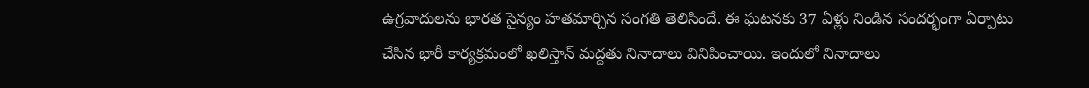ఉగ్రవాదులను భారత సైన్యం హతమార్చిన సంగతి తెలిసిందే. ఈ ఘటనకు 37 ఏళ్లు నిండిన సందర్భంగా ఏర్పాటు చేసిన భారీ కార్యక్రమంలో ఖలిస్తాన్‌ మద్దతు నినాదాలు వినిపించాయి. ఇందులో నినాదాలు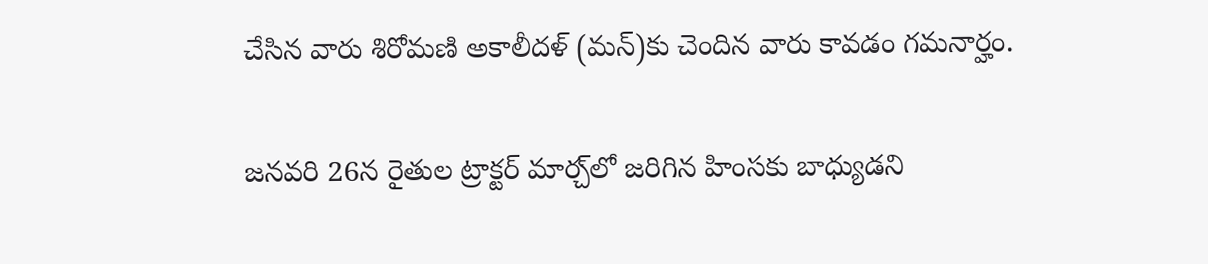చేసిన వారు శిరోమణి అకాలీదళ్‌ (మన్‌)కు చెందిన వారు కావడం గమనార్హం.

జనవరి 26న రైతుల ట్రాక్టర్‌ మార్చ్‌లో జరిగిన హింసకు బాధ్యుడని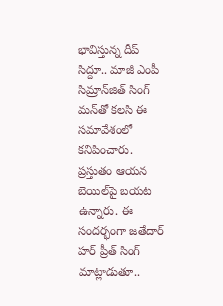భావిస్తున్న దీప్‌ సిద్దూ.. మాజీ ఎంపీ సిమ్రాన్‌జిత్‌ సింగ్‌ మన్‌తో కలసి ఈ సమావేశంలో కనిపించారు. ప్రస్తుతం ఆయన బెయిల్‌పై బయట ఉన్నారు. ఈ సందర్భంగా జతేదార్‌ హర్‌ ప్రీత్‌ సింగ్‌ మాట్లాడుతూ..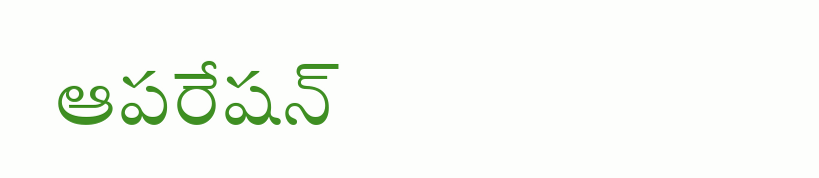ఆపరేషన్‌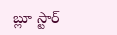బ్లూ స్టార్‌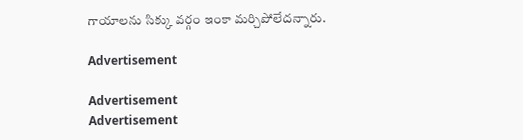గాయాలను సిక్కు వర్గం ఇంకా మర్చిపోలేదన్నారు.

Advertisement

Advertisement
Advertisement